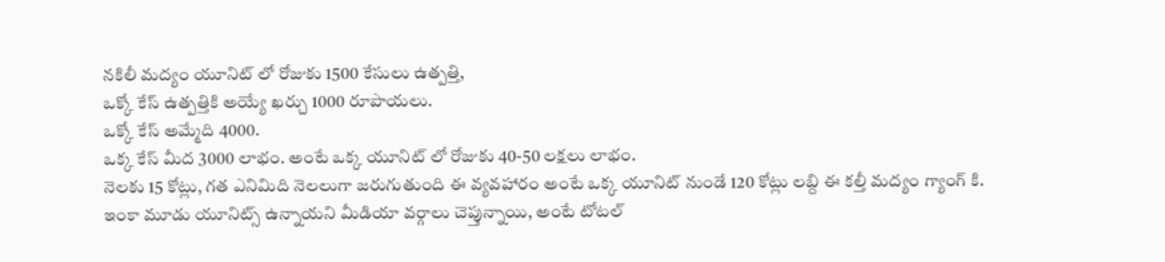నకిలీ మద్యం యూనిట్ లో రోజుకు 1500 కేసులు ఉత్పత్తి,
ఒక్కో కేస్ ఉత్పత్తికి అయ్యే ఖర్చు 1000 రూపాయలు.
ఒక్కో కేస్ అమ్మేది 4000.
ఒక్క కేస్ మీద 3000 లాభం. అంటే ఒక్క యూనిట్ లో రోజుకు 40-50 లక్షలు లాభం.
నెలకు 15 కోట్లు, గత ఎనిమిది నెలలుగా జరుగుతుంది ఈ వ్యవహారం అంటే ఒక్క యూనిట్ నుండే 120 కోట్లు లబ్ది ఈ కల్తీ మద్యం గ్యాంగ్ కి.
ఇంకా మూడు యూనిట్స్ ఉన్నాయని మీడియా వర్గాలు చెప్తున్నాయి, అంటే టోటల్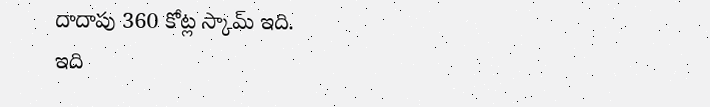దాదాపు 360 కోట్ల స్కామ్ ఇది.
ఇది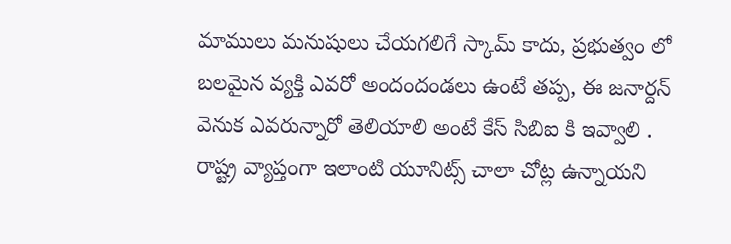మాములు మనుషులు చేయగలిగే స్కామ్ కాదు, ప్రభుత్వం లో బలమైన వ్యక్తి ఎవరో అందందండలు ఉంటే తప్ప, ఈ జనార్దన్ వెనుక ఎవరున్నారో తెలియాలి అంటే కేస్ సిబిఐ కి ఇవ్వాలి .
రాష్ట్ర వ్యాప్తంగా ఇలాంటి యూనిట్స్ చాలా చోట్ల ఉన్నాయని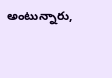అంటున్నారు,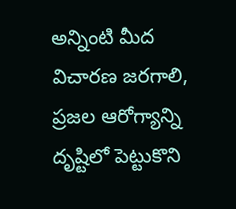అన్నింటి మీద విచారణ జరగాలి, ప్రజల ఆరోగ్యాన్ని దృష్టిలో పెట్టుకొని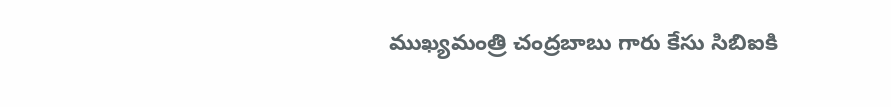ముఖ్యమంత్రి చంద్రబాబు గారు కేసు సిబిఐకి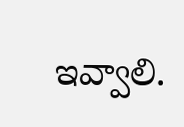ఇవ్వాలి.